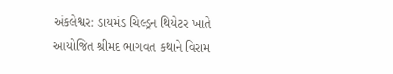અંકલેશ્વર: ડાયમંડ ચિલ્ડ્રન થિયેટર ખાતે આયોજિત શ્રીમદ ભાગવત કથાને વિરામ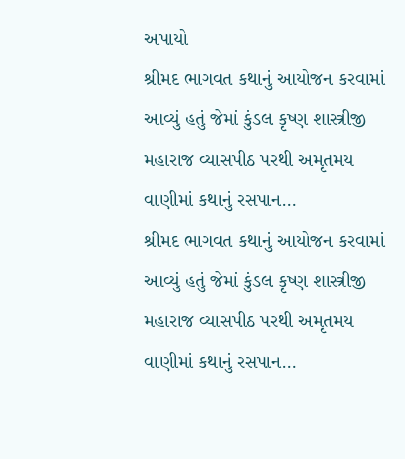અપાયો
શ્રીમદ ભાગવત કથાનું આયોજન કરવામાં આવ્યું હતું જેમાં કુંડલ કૃષ્ણ શાસ્ત્રીજી મહારાજ વ્યાસપીઠ પરથી અમૃતમય વાણીમાં કથાનું રસપાન…
શ્રીમદ ભાગવત કથાનું આયોજન કરવામાં આવ્યું હતું જેમાં કુંડલ કૃષ્ણ શાસ્ત્રીજી મહારાજ વ્યાસપીઠ પરથી અમૃતમય વાણીમાં કથાનું રસપાન…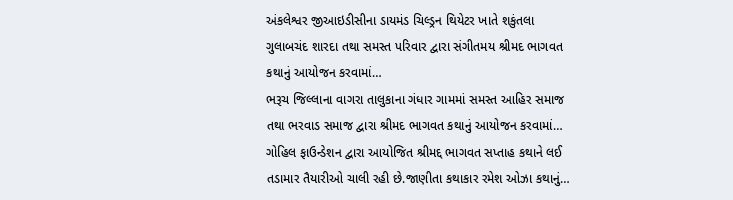અંકલેશ્વર જીઆઇડીસીના ડાયમંડ ચિલ્ડ્રન થિયેટર ખાતે શકુંતલા ગુલાબચંદ શારદા તથા સમસ્ત પરિવાર દ્વારા સંગીતમય શ્રીમદ ભાગવત કથાનું આયોજન કરવામાં…
ભરૂચ જિલ્લાના વાગરા તાલુકાના ગંધાર ગામમાં સમસ્ત આહિર સમાજ તથા ભરવાડ સમાજ દ્વારા શ્રીમદ ભાગવત કથાનું આયોજન કરવામાં…
ગોહિલ ફાઉન્ડેશન દ્વારા આયોજિત શ્રીમદ્દ ભાગવત સપ્તાહ કથાને લઈ તડામાર તૈયારીઓ ચાલી રહી છે.જાણીતા કથાકાર રમેશ ઓઝા કથાનું…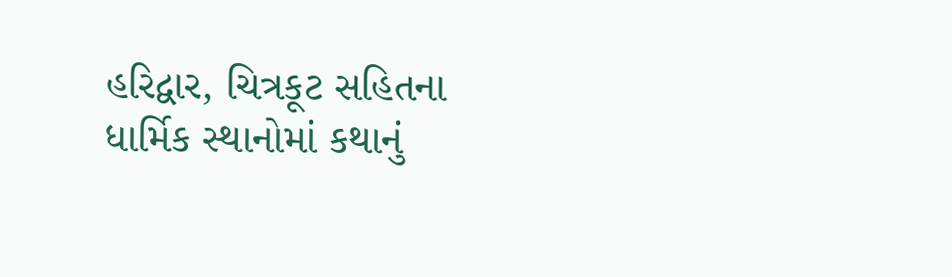હરિદ્વાર, ચિત્રકૂટ સહિતના ધાર્મિક સ્થાનોમાં કથાનું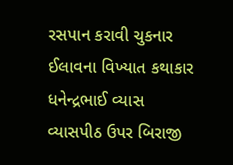રસપાન કરાવી ચુકનાર ઈલાવના વિખ્યાત કથાકાર ધનેન્દ્રભાઈ વ્યાસ વ્યાસપીઠ ઉપર બિરાજી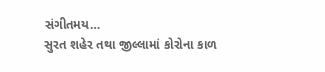સંગીતમય…
સુરત શહેર તથા જીલ્લામાં કોરોના કાળ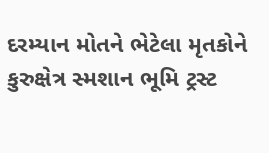દરમ્યાન મોતને ભેટેલા મૃતકોને કુરુક્ષેત્ર સ્મશાન ભૂમિ ટ્રસ્ટ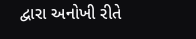દ્વારા અનોખી રીતે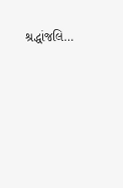શ્રદ્ધાંજલિ…